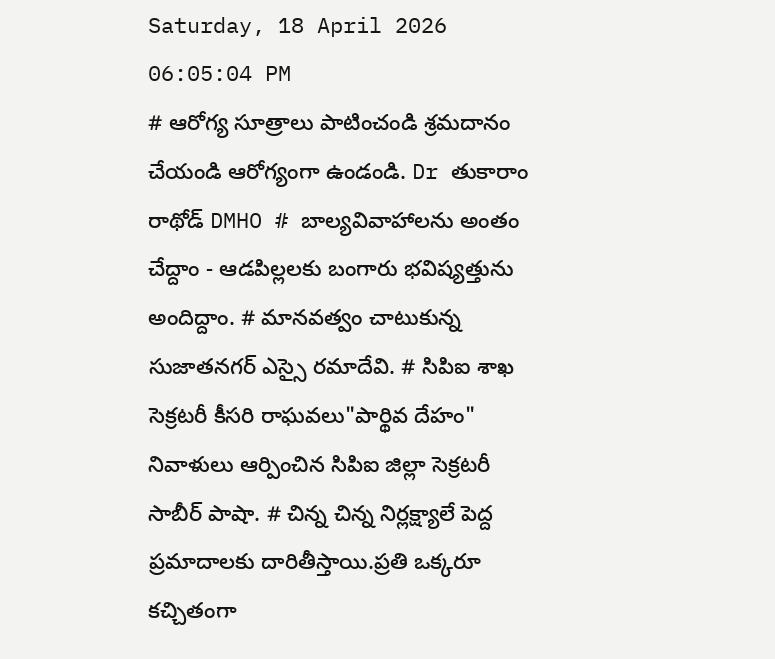Saturday, 18 April 2026 06:05:04 PM
# ఆరోగ్య సూత్రాలు పాటించండి శ్రమదానం చేయండి ఆరోగ్యంగా ఉండండి. Dr తుకారాం రాథోడ్ DMHO # బాల్యవివాహాలను అంతం చేద్దాం - ఆడపిల్లలకు బంగారు భవిష్యత్తును అందిద్దాం. # మానవత్వం చాటుకున్న సుజాతనగర్ ఎస్సై రమాదేవి. # సిపిఐ శాఖ సెక్రటరీ కీసరి రాఘవలు"పార్థివ దేహం" నివాళులు ఆర్పించిన సిపిఐ జిల్లా సెక్రటరీ సాబీర్ పాషా. # చిన్న చిన్న నిర్లక్ష్యాలే పెద్ద ప్రమాదాలకు దారితీస్తాయి.ప్రతి ఒక్కరూ కచ్చితంగా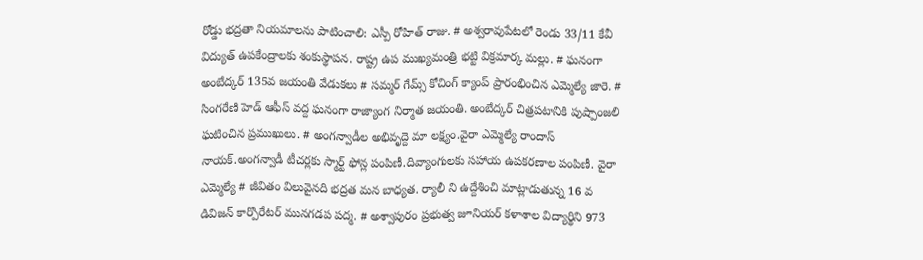రోడ్డు భద్రతా నియమాలను పాటించాలి: ఎస్పీ రోహిత్ రాజు. # అశ్వరావుపేటలో రెండు 33/11 కేవీ విద్యుత్ ఉపకేంద్రాలకు శంకుస్థాపన. రాష్ట్ర ఉప ముఖ్యమంత్రి భట్టి విక్రమార్క మల్లు. # ఘనంగా అంబేద్కర్ 135వ జయంతి వేడుకలు # సమ్మర్ గేమ్స్ కోచింగ్ క్యాంప్ ప్రారంభించిన ఎమ్మెల్యే జారె. # సింగరేణి హెడ్ ఆఫీస్ వద్ద ఘనంగా రాజ్యాంగ నిర్మాత జయంతి. అంబేద్కర్ చిత్రపటానికి పుష్పాంజలి ఘటించిన ప్రముఖులు. # అంగన్వాడీల అభివృద్దె మా లక్ష్యం.వైరా ఎమ్మెల్యే రాందాస్ నాయక్.అంగన్వాడీ టీచర్లకు స్మార్ట్ ఫోన్ల పంపిణీ.దివ్యాంగులకు సహాయ ఉపకరణాల పంపిణీ. వైరా ఎమ్మెల్యే # జీవితం విలువైనది భద్రత మన బాధ్యత. ర్యాలీ ని ఉద్దేశించి మాట్లాడుతున్న 16 వ డివిజన్ కార్పొరేటర్ మునగడప పద్మ. # అశ్వాపురం ప్రభుత్వ జూనియర్ కళాశాల విద్యార్థిని 973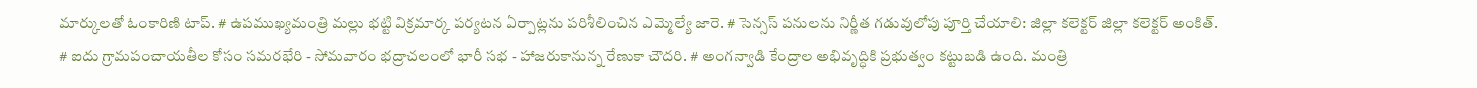మార్కులతో ఓంకారిణి టాప్. # ఉపముఖ్యమంత్రి మల్లు భట్టి విక్రమార్క పర్యటన ఏర్పాట్లను పరిశీలించిన ఎమ్మెల్యే జారె. # సెన్సస్ పనులను నిర్ణీత గడువులోపు పూర్తి చేయాలి: జిల్లా కలెక్టర్ జిల్లా కలెక్టర్ అంకిత్. # ఐదు గ్రామపంచాయతీల కోసం సమరభేరి - సోమవారం భద్రాచలంలో భారీ సభ - హాజరుకానున్న రేణుకా చౌదరి. # అంగన్వాడి కేంద్రాల అభివృద్ధికి ప్రభుత్వం కట్టుబడి ఉంది. మంత్రి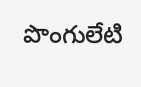పొంగులేటి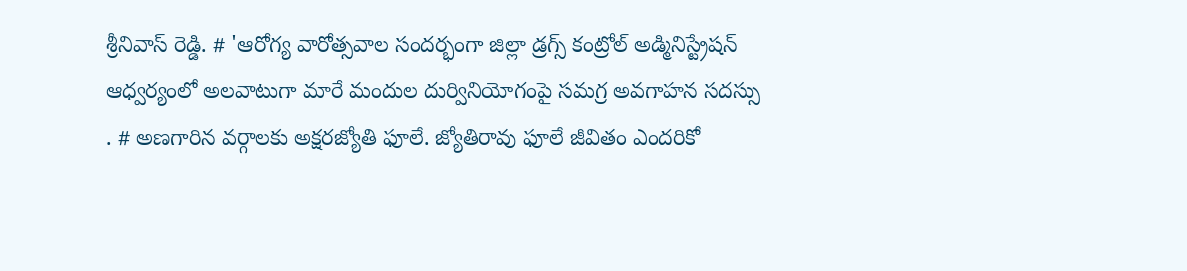శ్రీనివాస్ రెడ్డి. # 'ఆరోగ్య వారోత్సవాల సందర్భంగా జిల్లా డ్రగ్స్ కంట్రోల్ అడ్మినిస్ట్రేషన్ ఆధ్వర్యంలో అలవాటుగా మారే మందుల దుర్వినియోగంపై సమగ్ర అవగాహన సదస్సు . # అణగారిన వర్గాలకు అక్షరజ్యోతి ఫూలే. జ్యోతిరావు ఫూలే జీవితం ఎందరికో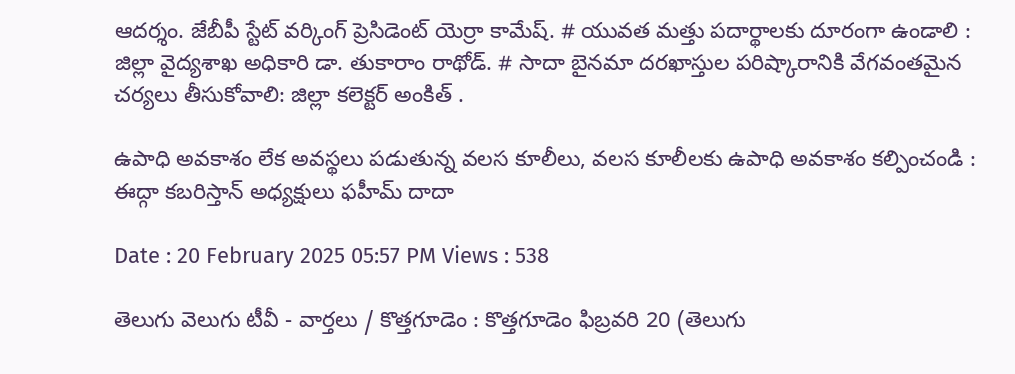ఆదర్శం. జేబీపీ స్టేట్ వర్కింగ్ ప్రెసిడెంట్ యెర్రా కామేష్. # యువత మత్తు పదార్థాలకు దూరంగా ఉండాలి : జిల్లా వైద్యశాఖ అధికారి డా. తుకారాం రాథోడ్. # సాదా బైనమా దరఖాస్తుల పరిష్కారానికి వేగవంతమైన చర్యలు తీసుకోవాలి: జిల్లా కలెక్టర్ అంకిత్ .

ఉపాధి అవకాశం లేక అవస్థలు పడుతున్న వలస కూలీలు, వలస కూలీలకు ఉపాధి అవకాశం కల్పించండి : ఈద్గా కబరిస్తాన్ అధ్యక్షులు ఫహీమ్ దాదా

Date : 20 February 2025 05:57 PM Views : 538

తెలుగు వెలుగు టీవీ - వార్తలు / కొత్తగూడెం : కొత్తగూడెం ఫిబ్రవరి 20 (తెలుగు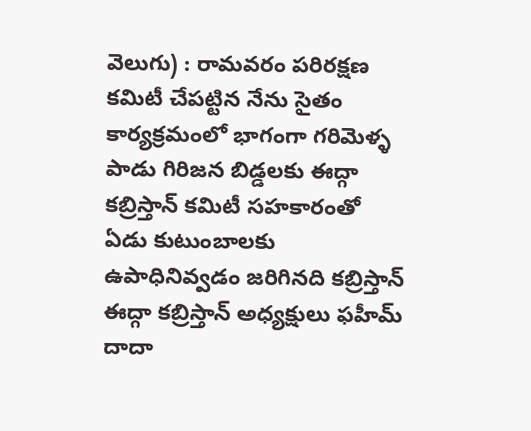వెలుగు) : రామవరం పరిరక్షణ కమిటీ చేపట్టిన నేను సైతం కార్యక్రమంలో భాగంగా గరిమెళ్ళ పాడు గిరిజన బిడ్డలకు ఈద్గా కబ్రిస్తాన్ కమిటీ సహకారంతో ఏడు కుటుంబాలకు ఉపాధినివ్వడం జరిగినది కబ్రిస్తాన్ ఈద్గా కబ్రిస్తాన్ అధ్యక్షులు ఫహీమ్ దాదా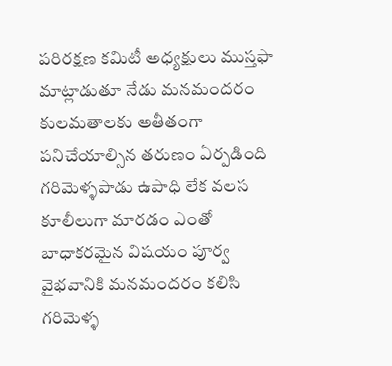పరిరక్షణ కమిటీ అధ్యక్షులు ముస్తఫా మాట్లాడుతూ నేడు మనమందరం కులమతాలకు అతీతంగా పనిచేయాల్సిన తరుణం ఏర్పడింది గరిమెళ్ళపాడు ఉపాధి లేక వలస కూలీలుగా మారడం ఎంతో బాధాకరమైన విషయం పూర్వ వైభవానికి మనమందరం కలిసి గరిమెళ్ళ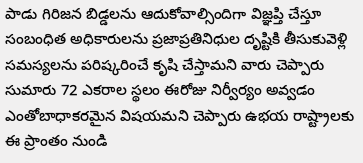పాడు గిరిజన బిడ్డలను ఆదుకోవాల్సిందిగా విజ్ఞప్తి చేస్తూ సంబంధిత అధికారులను ప్రజాప్రతినిధుల దృష్టికి తీసుకువెళ్లి సమస్యలను పరిష్కరించే కృషి చేస్తామని వారు చెప్పారు సుమారు 72 ఎకరాల స్థలం ఈరోజు నిర్వీర్యం అవ్వడం ఎంతోబాధాకరమైన విషయమని చెప్పారు ఉభయ రాష్ట్రాలకు ఈ ప్రాంతం నుండి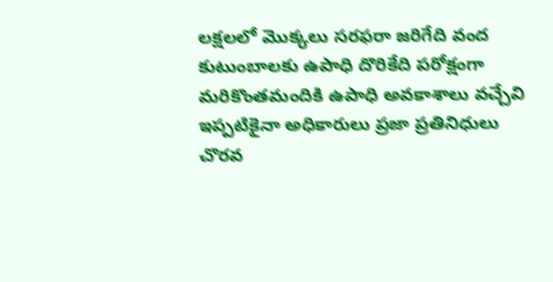లక్షలలో మొక్కలు సరఫరా జరిగేది వంద కుటుంబాలకు ఉపాధి దొరికేది పరోక్షంగా మరికొంతమందికి ఉపాధి అవకాశాలు వచ్చేవి ఇప్పటికైనా అధికారులు ప్రజా ప్రతినిధులు చొరవ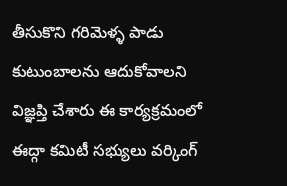తీసుకొని గరిమెళ్ళ పాడు కుటుంబాలను ఆదుకోవాలని విజ్ఞప్తి చేశారు ఈ కార్యక్రమంలో ఈద్గా కమిటీ సభ్యులు వర్కింగ్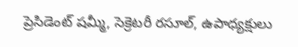ప్రెసిడెంట్ షమ్మీ, సెక్రెటరీ రసూల్, ఉపాధ్యక్షులు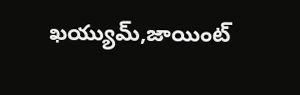ఖయ్యుమ్,జాయింట్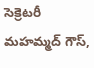సెక్రెటరీ మహమ్మద్ గౌస్,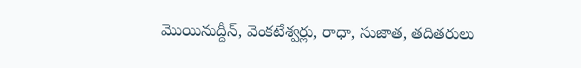మొయినుద్దీన్, వెంకటేశ్వర్లు, రాధా, సుజాత, తదితరులు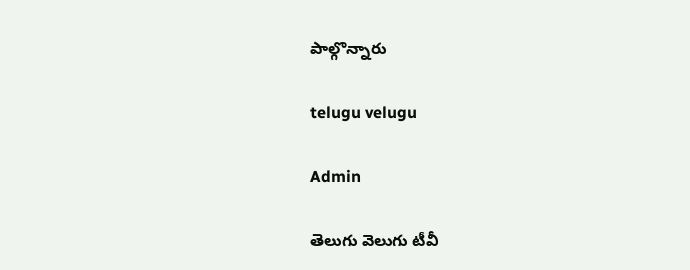పాల్గొన్నారు

telugu velugu

Admin

తెలుగు వెలుగు టీవీ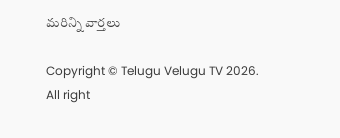మరిన్ని వార్తలు

Copyright © Telugu Velugu TV 2026. All right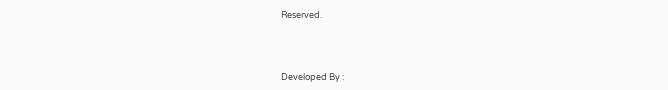Reserved.



Developed By :